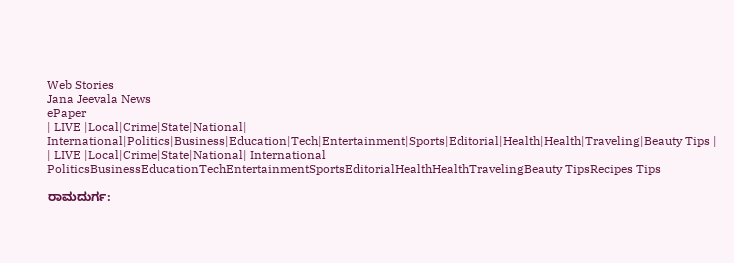Web Stories
Jana Jeevala News
ePaper
| LIVE |Local|Crime|State|National| International|Politics|Business|Education|Tech|Entertainment|Sports|Editorial|Health|Health|Traveling|Beauty Tips |
| LIVE |Local|Crime|State|National| International
PoliticsBusinessEducationTechEntertainmentSportsEditorialHealthHealthTravelingBeauty TipsRecipes Tips

ರಾಮದುರ್ಗ: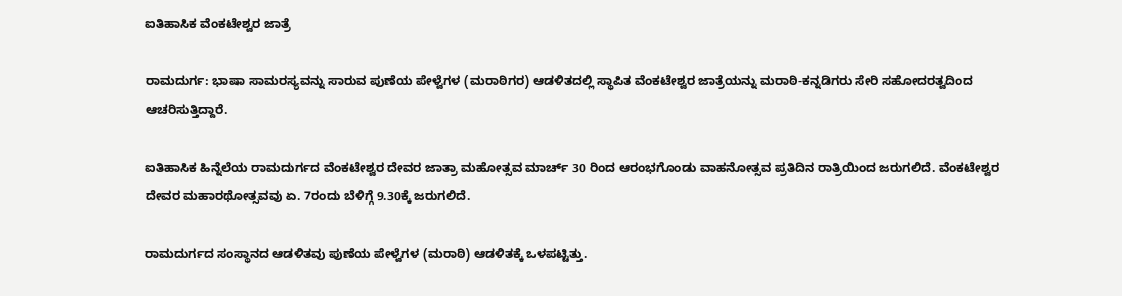ಐತಿಹಾಸಿಕ ವೆಂಕಟೇಶ್ವರ ಜಾತ್ರೆ

ರಾಮದುರ್ಗ: ಭಾಷಾ ಸಾಮರಸ್ಯವನ್ನು ಸಾರುವ ಪುಣೆಯ ಪೇಳ್ವೆಗಳ (ಮರಾಠಿಗರ) ಆಡಳಿತದಲ್ಲಿ ಸ್ಥಾಪಿತ ವೆಂಕಟೇಶ್ವರ ಜಾತ್ರೆಯನ್ನು ಮರಾಠಿ-ಕನ್ನಡಿಗರು ಸೇರಿ ಸಹೋದರತ್ವದಿಂದ ಆಚರಿಸುತ್ತಿದ್ದಾರೆ.

ಐತಿಹಾಸಿಕ ಹಿನ್ನೆಲೆಯ ರಾಮದುರ್ಗದ ವೆಂಕಟೇಶ್ವರ ದೇವರ ಜಾತ್ರಾ ಮಹೋತ್ಸವ ಮಾರ್ಚ್ 30 ರಿಂದ ಆರಂಭಗೊಂಡು ವಾಹನೋತ್ಸವ ಪ್ರತಿದಿನ ರಾತ್ರಿಯಿಂದ ಜರುಗಲಿದೆ. ವೆಂಕಟೇಶ್ವರ ದೇವರ ಮಹಾರಥೋತ್ಸವವು ಏ. 7ರಂದು ಬೆಳಿಗ್ಗೆ 9.30ಕ್ಕೆ ಜರುಗಲಿದೆ.

ರಾಮದುರ್ಗದ ಸಂಸ್ಥಾನದ ಆಡಳಿತವು ಪುಣೆಯ ಪೇಳ್ವೆಗಳ (ಮರಾಠಿ) ಆಡಳಿತಕ್ಕೆ ಒಳಪಟ್ಟಿತ್ತು.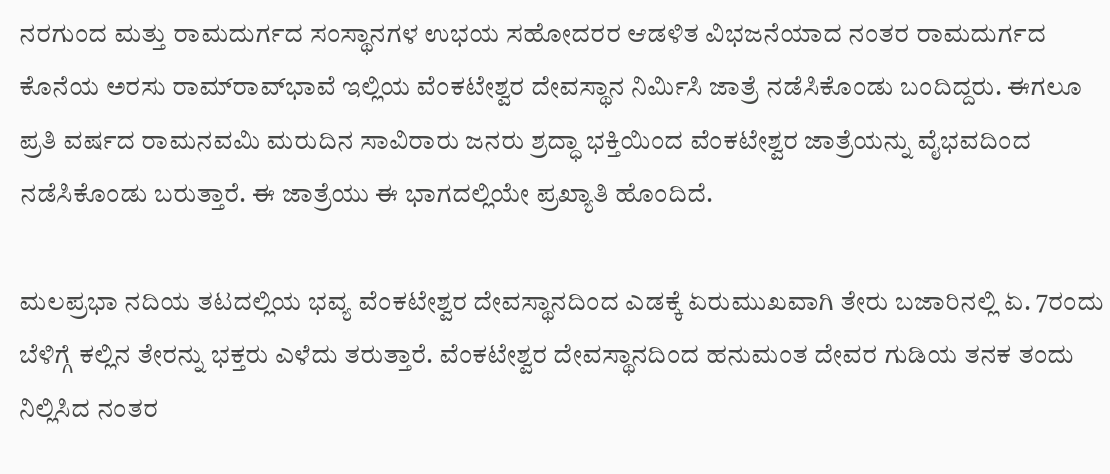ನರಗುಂದ ಮತ್ತು ರಾಮದುರ್ಗದ ಸಂಸ್ಥಾನಗಳ ಉಭಯ ಸಹೋದರರ ಆಡಳಿತ ವಿಭಜನೆಯಾದ ನಂತರ ರಾಮದುರ್ಗದ ಕೊನೆಯ ಅರಸು ರಾಮ್‌ರಾವ್‌ಭಾವೆ ಇಲ್ಲಿಯ ವೆಂಕಟೇಶ್ವರ ದೇವಸ್ಥಾನ ನಿರ್ಮಿಸಿ ಜಾತ್ರೆ ನಡೆಸಿಕೊಂಡು ಬಂದಿದ್ದರು. ಈಗಲೂ ಪ್ರತಿ ವರ್ಷದ ರಾಮನವಮಿ ಮರುದಿನ ಸಾವಿರಾರು ಜನರು ಶ್ರದ್ಧಾ ಭಕ್ತಿಯಿಂದ ವೆಂಕಟೇಶ್ವರ ಜಾತ್ರೆಯನ್ನು ವೈಭವದಿಂದ ನಡೆಸಿಕೊಂಡು ಬರುತ್ತಾರೆ. ಈ ಜಾತ್ರೆಯು ಈ ಭಾಗದಲ್ಲಿಯೇ ಪ್ರಖ್ಯಾತಿ ಹೊಂದಿದೆ.

ಮಲಪ್ರಭಾ ನದಿಯ ತಟದಲ್ಲಿಯ ಭವ್ಯ ವೆಂಕಟೇಶ್ವರ ದೇವಸ್ಥಾನದಿಂದ ಎಡಕ್ಕೆ ಏರುಮುಖವಾಗಿ ತೇರು ಬಜಾರಿನಲ್ಲಿ ಏ. 7ರಂದು ಬೆಳಿಗ್ಗೆ ಕಲ್ಲಿನ ತೇರನ್ನು ಭಕ್ತರು ಎಳೆದು ತರುತ್ತಾರೆ. ವೆಂಕಟೇಶ್ವರ ದೇವಸ್ಥಾನದಿಂದ ಹನುಮಂತ ದೇವರ ಗುಡಿಯ ತನಕ ತಂದು ನಿಲ್ಲಿಸಿದ ನಂತರ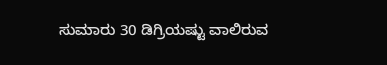ಸುಮಾರು 30 ಡಿಗ್ರಿಯಷ್ಟು ವಾಲಿರುವ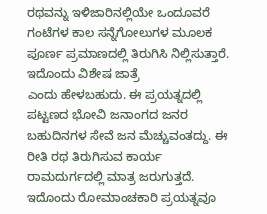ರಥವನ್ನು ಇಳಿಜಾರಿನಲ್ಲಿಯೇ ಒಂದೂವರೆ ಗಂಟೆಗಳ ಕಾಲ ಸನ್ನೆಗೋಲುಗಳ ಮೂಲಕ ಪೂರ್ಣ ಪ್ರಮಾಣದಲ್ಲಿ ತಿರುಗಿಸಿ ನಿಲ್ಲಿಸುತ್ತಾರೆ. ಇದೊಂದು ವಿಶೇಷ ಜಾತ್ರೆ
ಎಂದು ಹೇಳಬಹುದು. ಈ ಪ್ರಯತ್ನದಲ್ಲಿ ಪಟ್ಟಣದ ಭೋವಿ ಜನಾಂಗದ ಜನರ ಬಹುದಿನಗಳ ಸೇವೆ ಜನ ಮೆಚ್ಚುವಂತದ್ದು. ಈ ರೀತಿ ರಥ ತಿರುಗಿಸುವ ಕಾರ್ಯ ರಾಮದುರ್ಗದಲ್ಲಿ ಮಾತ್ರ ಜರುಗುತ್ತದೆ. ಇದೊಂದು ರೋಮಾಂಚಕಾರಿ ಪ್ರಯತ್ನವೂ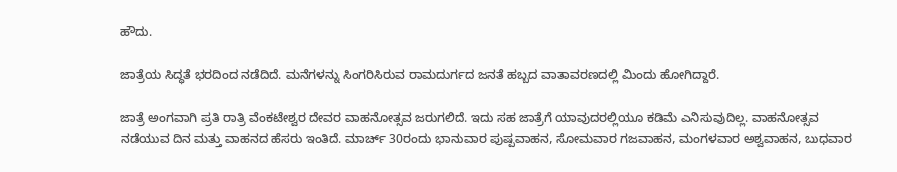ಹೌದು.

ಜಾತ್ರೆಯ ಸಿದ್ಧತೆ ಭರದಿಂದ ನಡೆದಿದೆ. ಮನೆಗಳನ್ನು ಸಿಂಗರಿಸಿರುವ ರಾಮದುರ್ಗದ ಜನತೆ ಹಬ್ಬದ ವಾತಾವರಣದಲ್ಲಿ ಮಿಂದು ಹೋಗಿದ್ದಾರೆ.

ಜಾತ್ರೆ ಅಂಗವಾಗಿ ಪ್ರತಿ ರಾತ್ರಿ ವೆಂಕಟೇಶ್ವರ ದೇವರ ವಾಹನೋತ್ಸವ ಜರುಗಲಿದೆ. ಇದು ಸಹ ಜಾತ್ರೆಗೆ ಯಾವುದರಲ್ಲಿಯೂ ಕಡಿಮೆ ಎನಿಸುವುದಿಲ್ಲ. ವಾಹನೋತ್ಸವ ನಡೆಯುವ ದಿನ ಮತ್ತು ವಾಹನದ ಹೆಸರು ಇಂತಿದೆ. ಮಾರ್ಚ್ 30ರಂದು ಭಾನುವಾರ ಪುಷ್ಪವಾಹನ, ಸೋಮವಾರ ಗಜವಾಹನ, ಮಂಗಳವಾರ ಅಶ್ವವಾಹನ, ಬುಧವಾರ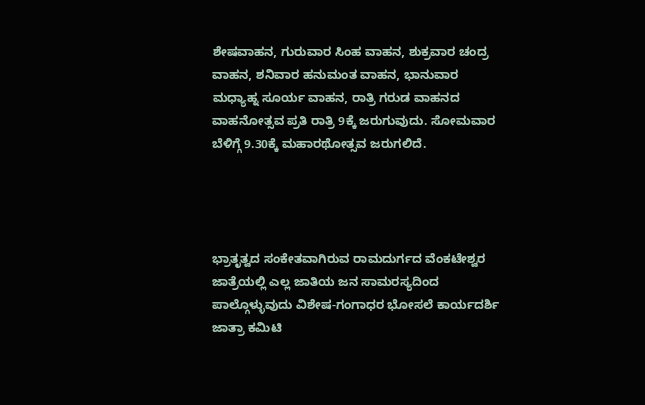ಶೇಷವಾಹನ, ಗುರುವಾರ ಸಿಂಹ ವಾಹನ, ಶುಕ್ರವಾರ ಚಂದ್ರ ವಾಹನ, ಶನಿವಾರ ಹನುಮಂತ ವಾಹನ, ಭಾನುವಾರ ಮಧ್ಯಾಹ್ನ ಸೂರ್ಯ ವಾಹನ, ರಾತ್ರಿ ಗರುಡ ವಾಹನದ ವಾಹನೋತ್ಸವ ಪ್ರತಿ ರಾತ್ರಿ 9ಕ್ಕೆ ಜರುಗುವುದು. ಸೋಮವಾರ ಬೆಳಿಗ್ಗೆ 9.30ಕ್ಕೆ ಮಹಾರಥೋತ್ಸವ ಜರುಗಲಿದೆ.




ಭ್ರಾತೃತ್ವದ ಸಂಕೇತವಾಗಿರುವ ರಾಮದುರ್ಗದ ವೆಂಕಟೇಶ್ವರ ಜಾತ್ರೆಯಲ್ಲಿ ಎಲ್ಲ ಜಾತಿಯ ಜನ ಸಾಮರಸ್ಯದಿಂದ ಪಾಲ್ಗೊಳ್ಳುವುದು ವಿಶೇಷ-ಗಂಗಾಧರ ಭೋಸಲೆ ಕಾರ್ಯದರ್ಶಿ ಜಾತ್ರಾ ಕಮಿಟಿ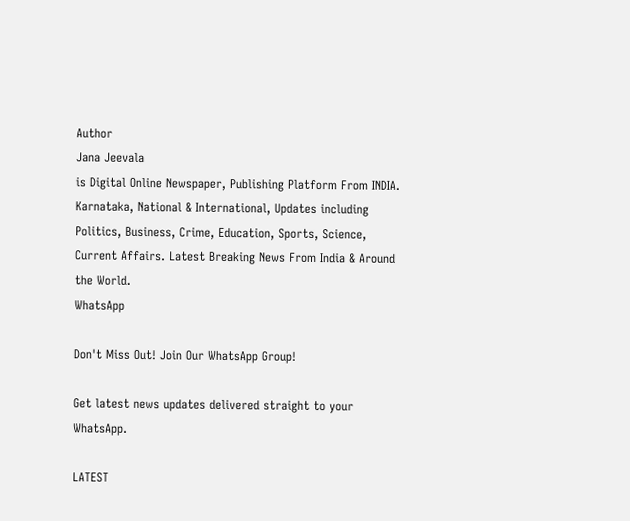Author
Jana Jeevala
is Digital Online Newspaper, Publishing Platform From INDIA. Karnataka, National & International, Updates including Politics, Business, Crime, Education, Sports, Science, Current Affairs. Latest Breaking News From India & Around the World.
WhatsApp

Don't Miss Out! Join Our WhatsApp Group!

Get latest news updates delivered straight to your WhatsApp.

LATEST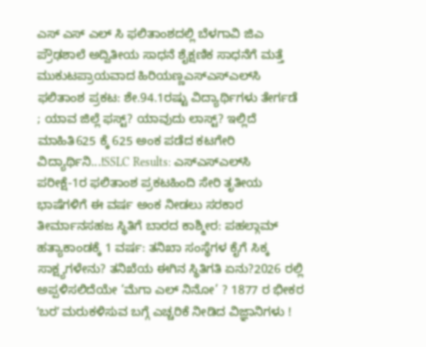ಎಸ್ ಎಸ್ ಎಲ್ ಸಿ ಫಲಿತಾಂಶದಲ್ಲಿ ಬೆಳಗಾವಿ ಜಿಎ ಪ್ರೌಢಶಾಲೆ ಅದ್ವಿತೀಯ ಸಾಧನೆ ಶೈಕ್ಷಣಿಕ ಸಾಧನೆಗೆ ಮತ್ತೆ ಮುಕುಟಪ್ರಾಯವಾದ ಹಿರಿಯಣ್ಣಎಸ್‌ಎಸ್‌ಎಲ್‌ಸಿ ಫಲಿತಾಂಶ ಪ್ರಕಟ: ಶೇ.94.1ರಷ್ಟು ವಿದ್ಯಾರ್ಥಿಗಳು ತೇರ್ಗಡೆ ; ಯಾವ ಜಿಲ್ಲೆ ಫಸ್ಟ್? ಯಾವುದು ಲಾಸ್ಟ್? ಇಲ್ಲಿದೆ ಮಾಹಿತಿ625 ಕ್ಕೆ 625 ಅಂಕ ಪಡೆದ ಕಟಗೇರಿ ವಿದ್ಯಾರ್ಥಿನಿ...!SSLC Results: ಎಸ್‌ಎಸ್‌ಎಲ್‌ಸಿ ಪರೀಕ್ಷೆ-1ರ ಫಲಿತಾಂಶ ಪ್ರಕಟಹಿಂದಿ ಸೇರಿ ತೃತೀಯ ಭಾಷೆಗಳಿಗೆ ಈ ವರ್ಷ ಅಂಕ ನೀಡಲು ಸರಕಾರ ತೀರ್ಮಾನಸಹಜ ಸ್ಥಿತಿಗೆ ಬಾರದ ಕಾಶ್ಮೀರ: ಪಹಲ್ಗಾಮ್ ಹತ್ಯಾಕಾಂಡಕ್ಕೆ 1 ವರ್ಷ: ತನಿಖಾ ಸಂಸ್ಥೆಗಳ ಕೈಗೆ ಸಿಕ್ಕ ಸಾಕ್ಷ್ಯಗಳೇನು? ತನಿಖೆಯ ಈಗಿನ ಸ್ಥಿತಿಗತಿ ಏನು?2026 ರಲ್ಲಿ ಅಪ್ಪಳಿಸಲಿದೆಯೇ ‘ಮೆಗಾ ಎಲ್ ನಿನೋ’ ? 1877 ರ ಭೀಕರ ʼಬರʼ ಮರುಕಳಿಸುವ ಬಗ್ಗೆ ಎಚ್ಚರಿಕೆ ನೀಡಿದ ವಿಜ್ಞಾನಿಗಳು !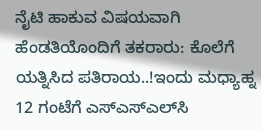ನೈಟಿ ಹಾಕುವ ವಿಷಯವಾಗಿ ಹೆಂಡತಿಯೊಂದಿಗೆ ತಕರಾರು: ಕೊಲೆಗೆ ಯತ್ನಿಸಿದ ಪತಿರಾಯ..!ಇಂದು ಮಧ್ಯಾಹ್ನ 12 ಗಂಟೆಗೆ ಎಸ್‌ಎಸ್‌ಎಲ್‌ಸಿ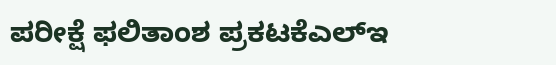ಪರೀಕ್ಷೆ ಫಲಿತಾಂಶ ಪ್ರಕಟಕೆಎಲ್‌ಇ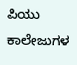ಪಿಯು ಕಾಲೇಜುಗಳ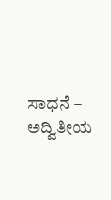ಸಾಧನೆ – ಅದ್ವಿತೀಯ